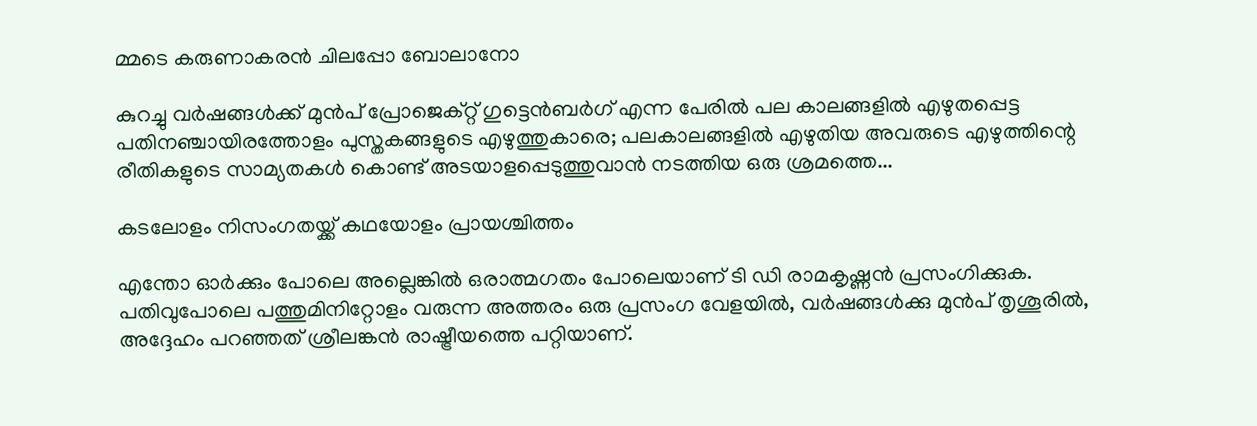മ്മടെ കരുണാകരന്‍ ചിലപ്പോ ബോലാനോ

കുറച്ചു വര്‍ഷങ്ങള്‍ക്ക് മുൻപ് പ്രോജെക്റ്റ്‌ ഗുട്ടെന്‍ബര്‍ഗ് എന്ന പേരില്‍ പല കാലങ്ങളില്‍ എഴുതപ്പെട്ട പതിനഞ്ചായിരത്തോളം പുസ്തകങ്ങളുടെ എഴുത്തുകാരെ; പലകാലങ്ങളില്‍ എഴുതിയ അവരുടെ എഴുത്തിന്റെ രീതികളുടെ സാമ്യതകള്‍ കൊണ്ട് അടയാളപ്പെടുത്തുവാന്‍ നടത്തിയ ഒരു ശ്രമത്തെ...

കടലോളം നിസംഗതയ്ക്ക്‌ കഥയോളം പ്രായശ്ചിത്തം

എന്തോ ഓർക്കും പോലെ അല്ലെങ്കിൽ ഒരാത്മഗതം പോലെയാണ് ടി ഡി രാമകൃഷ്ണൻ പ്രസംഗിക്കുക. പതിവുപോലെ പത്തുമിനിറ്റോളം വരുന്ന അത്തരം ഒരു പ്രസംഗ വേളയിൽ, വർഷങ്ങൾക്കു മുൻപ് തൃശൂരിൽ, അദ്ദേഹം പറഞ്ഞത് ശ്രീലങ്കൻ രാഷ്ട്രീയത്തെ പറ്റിയാണ്.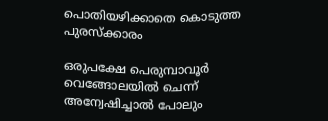പൊതിയഴിക്കാതെ കൊടുത്ത പുരസ്ക്കാരം

ഒരുപക്ഷേ പെരുമ്പാവൂർ വെങ്ങോലയിൽ ചെന്ന് അന്വേഷിച്ചാൽ പോലും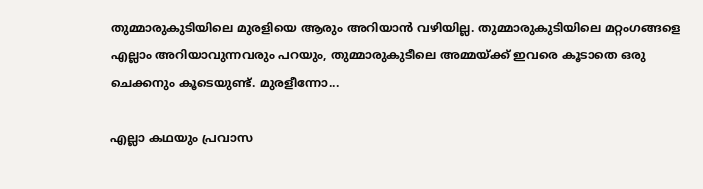തുമ്മാരുകുടിയിലെ മുരളിയെ ആരും അറിയാൻ വഴിയില്ല. തുമ്മാരുകുടിയിലെ മറ്റംഗങ്ങളെ എല്ലാം അറിയാവുന്നവരും പറയും, തുമ്മാരുകുടീലെ അമ്മയ്ക്ക് ഇവരെ കൂടാതെ ഒരു ചെക്കനും കൂടെയുണ്ട്. മുരളീന്നോ...

എല്ലാ കഥയും പ്രവാസ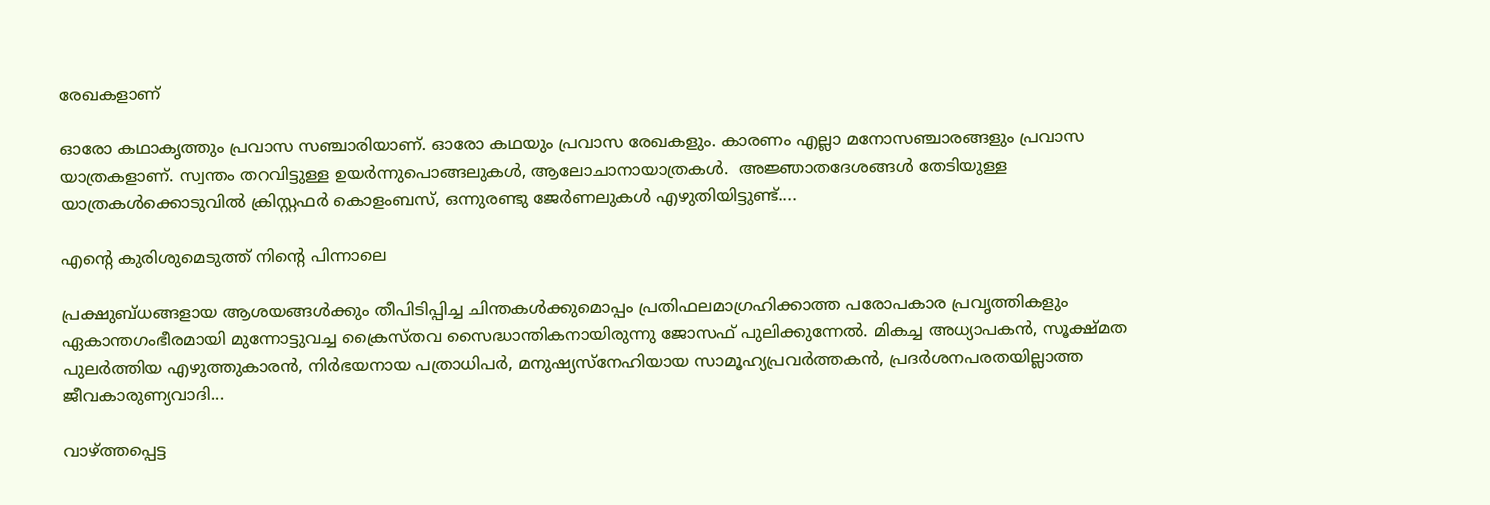രേഖകളാണ്

ഓരോ കഥാകൃത്തും പ്രവാസ സഞ്ചാരിയാണ്. ഓരോ കഥയും പ്രവാസ രേഖകളും. കാരണം എല്ലാ മനോസഞ്ചാരങ്ങളും പ്രവാസ യാത്രകളാണ്. സ്വന്തം തറവിട്ടുള്ള ഉയർന്നുപൊങ്ങലുകൾ‍, ആലോചാനായാത്രകൾ‍.  അജ്ഞാതദേശങ്ങൾ‍ തേടിയുള്ള യാത്രകൾക്കൊടുവിൽ‍ ക്രിസ്റ്റഫർ കൊളംബസ്, ഒന്നുരണ്ടു ജേർണലുകൾ‍ എഴുതിയിട്ടുണ്ട്....

എന്റെ കുരിശുമെടുത്ത് നിന്റെ പിന്നാലെ

പ്രക്ഷുബ്ധങ്ങളായ ആശയങ്ങള്‍ക്കും തീപിടിപ്പിച്ച ചിന്തകള്‍ക്കുമൊപ്പം പ്രതിഫലമാഗ്രഹിക്കാത്ത പരോപകാര പ്രവൃത്തികളും ഏകാന്തഗംഭീരമായി മുന്നോട്ടുവച്ച ക്രൈസ്തവ സൈദ്ധാന്തികനായിരുന്നു ജോസഫ് പുലിക്കുന്നേല്‍. മികച്ച അധ്യാപകന്‍, സൂക്ഷ്മത പുലര്‍ത്തിയ എഴുത്തുകാരന്‍, നിര്‍ഭയനായ പത്രാധിപര്‍, മനുഷ്യസ്‌നേഹിയായ സാമൂഹ്യപ്രവര്‍ത്തകന്‍, പ്രദര്‍ശനപരതയില്ലാത്ത ജീവകാരുണ്യവാദി...

വാഴ്ത്തപ്പെട്ട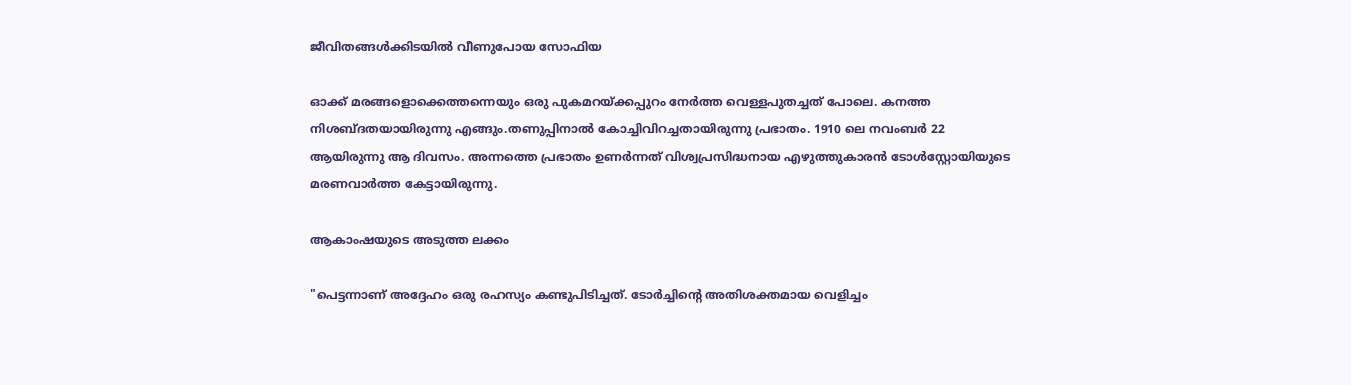ജീവിതങ്ങൾക്കിടയിൽ വീണുപോയ സോഫിയ

ഓക്ക് മരങ്ങളൊക്കെത്തന്നെയും ഒരു പുകമറയ്ക്കപ്പുറം നേര്‍ത്ത വെള്ളപുതച്ചത് പോലെ. കനത്ത നിശബ്ദതയായിരുന്നു എങ്ങും.തണുപ്പിനാല്‍ കോച്ചിവിറച്ചതായിരുന്നു പ്രഭാതം. 1910 ലെ നവംബര്‍ 22 ആയിരുന്നു ആ ദിവസം. അന്നത്തെ പ്രഭാതം ഉണര്‍ന്നത് വിശ്വപ്രസിദ്ധനായ എഴുത്തുകാരന്‍ ടോള്‍സ്റ്റോയിയുടെ മരണവാര്‍ത്ത കേട്ടായിരുന്നു.

ആകാംഷയുടെ അടുത്ത ലക്കം

"പെട്ടന്നാണ് അദ്ദേഹം ഒരു രഹസ്യം കണ്ടുപിടിച്ചത്. ടോർച്ചിന്റെ അതിശക്തമായ വെളിച്ചം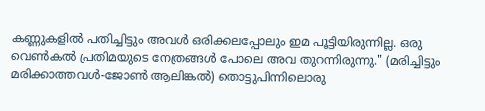കണ്ണുകളിൽ പതിച്ചിട്ടും അവൾ ഒരിക്കലപ്പോലും ഇമ പൂട്ടിയിരുന്നില്ല. ഒരു വെൺകൽ പ്രതിമയുടെ നേത്രങ്ങൾ പോലെ അവ തുറന്നിരുന്നു." (മരിച്ചിട്ടും മരിക്കാത്തവൾ-ജോൺ ആലിങ്കൽ) തൊട്ടുപിന്നിലൊരു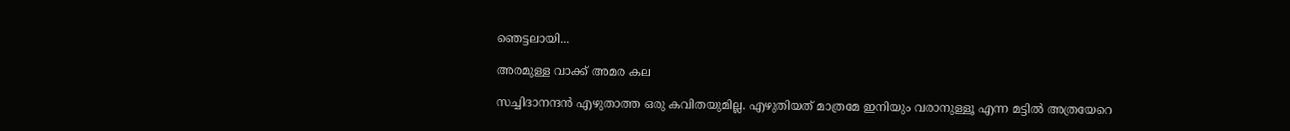ഞെട്ടലായി...

അരമുള്ള വാക്ക് അമര കല

സച്ചിദാനന്ദൻ എഴുതാത്ത ഒരു കവിതയുമില്ല. എഴുതിയത് മാത്രമേ ഇനിയും വരാനുള്ളൂ എന്ന മട്ടിൽ അത്രയേറെ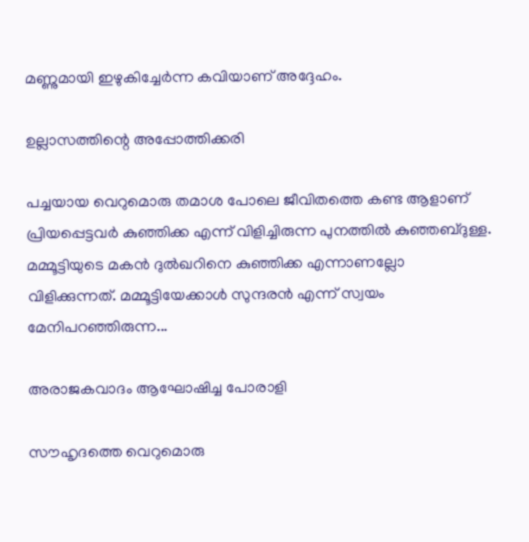മണ്ണുമായി ഇഴുകിച്ചേർന്ന കവിയാണ് അദ്ദേഹം.

ഉല്ലാസത്തിന്റെ അപ്പോത്തിക്കരി

പച്ചയായ വെറുമൊരു തമാശ പോലെ ജീവിതത്തെ കണ്ട ആളാണ് പ്രിയപ്പെട്ടവർ കുഞ്ഞിക്ക എന്ന് വിളിച്ചിരുന്ന പുനത്തിൽ കുഞ്ഞബ്ദുള്ള. മമ്മൂട്ടിയുടെ മകൻ ദുൽഖറിനെ കുഞ്ഞിക്ക എന്നാണല്ലോ വിളിക്കുന്നത്. മമ്മൂട്ടിയേക്കാൾ സുന്ദരൻ എന്ന് സ്വയം മേനിപറഞ്ഞിരുന്ന...

അരാജകവാദം ആഘോഷിച്ച പോരാളി

സൗഹൃദത്തെ വെറുമൊരു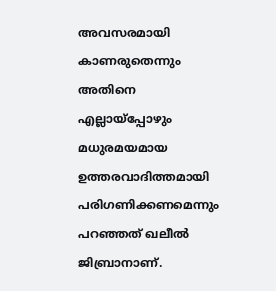അവസരമായി കാണരുതെന്നും അതിനെ എല്ലായ്‌പ്പോഴും മധുരമയമായ ഉത്തരവാദിത്തമായി പരിഗണിക്കണമെന്നും പറഞ്ഞത് ഖലീല്‍ ജിബ്രാനാണ്.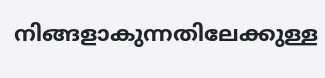നിങ്ങളാകുന്നതിലേക്കുള്ള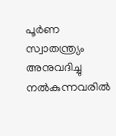പൂര്‍ണ സ്വാതന്ത്ര്യം അനുവദിച്ചു നല്‍കുന്നവരില്‍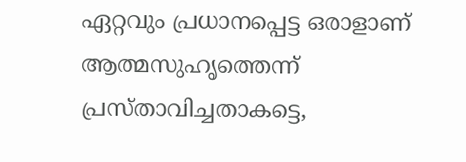ഏറ്റവും പ്രധാനപ്പെട്ട ഒരാളാണ് ആത്മസുഹൃത്തെന്ന് പ്രസ്താവിച്ചതാകട്ടെ,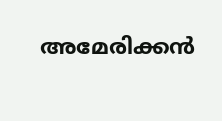അമേരിക്കന്‍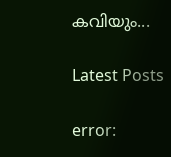കവിയും...

Latest Posts

error: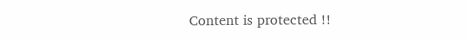Content is protected !!